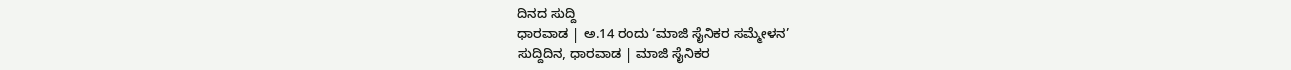ದಿನದ ಸುದ್ದಿ
ಧಾರವಾಡ | ಅ.14 ರಂದು ‘ಮಾಜಿ ಸೈನಿಕರ ಸಮ್ಮೇಳನ’
ಸುದ್ದಿದಿನ, ಧಾರವಾಡ | ಮಾಜಿ ಸೈನಿಕರ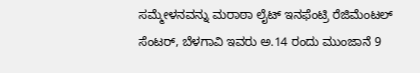ಸಮ್ಮೇಳನವನ್ನು ಮರಾಠಾ ಲೈಟ್ ಇನಫೆಂಟ್ರಿ ರೆಜಿಮೆಂಟಲ್ ಸೆಂಟರ್, ಬೆಳಗಾವಿ ಇವರು ಅ.14 ರಂದು ಮುಂಜಾನೆ 9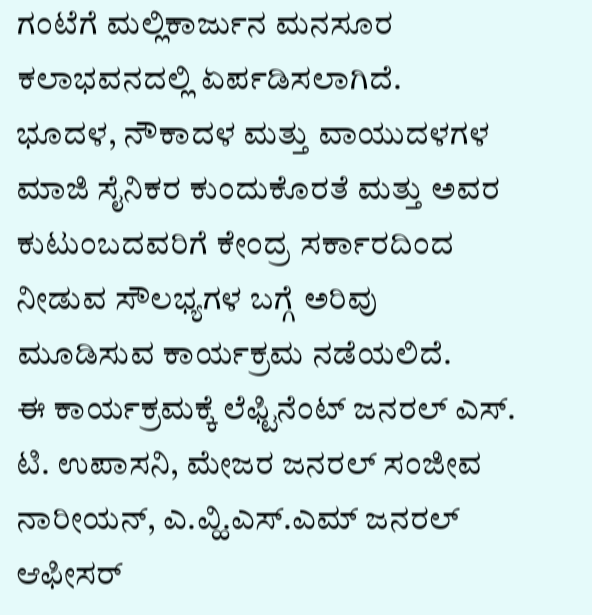ಗಂಟೆಗೆ ಮಲ್ಲಿಕಾರ್ಜುನ ಮನಸೂರ ಕಲಾಭವನದಲ್ಲಿ ಏರ್ಪಡಿಸಲಾಗಿದೆ.
ಭೂದಳ, ನೌಕಾದಳ ಮತ್ತು ವಾಯುದಳಗಳ ಮಾಜಿ ಸೈನಿಕರ ಕುಂದುಕೊರತೆ ಮತ್ತು ಅವರ ಕುಟುಂಬದವರಿಗೆ ಕೇಂದ್ರ ಸರ್ಕಾರದಿಂದ ನೀಡುವ ಸೌಲಭ್ಯಗಳ ಬಗ್ಗೆ ಅರಿವು ಮೂಡಿಸುವ ಕಾರ್ಯಕ್ರಮ ನಡೆಯಲಿದೆ.
ಈ ಕಾರ್ಯಕ್ರಮಕ್ಕೆ ಲೆಫ್ಟಿನೆಂಟ್ ಜನರಲ್ ಎಸ್. ಟಿ. ಉಪಾಸನಿ, ಮೇಜರ ಜನರಲ್ ಸಂಜೀವ ನಾರೀಯನ್, ಎ.ವ್ಹಿ.ಎಸ್.ಎಮ್ ಜನರಲ್ ಆಫೀಸರ್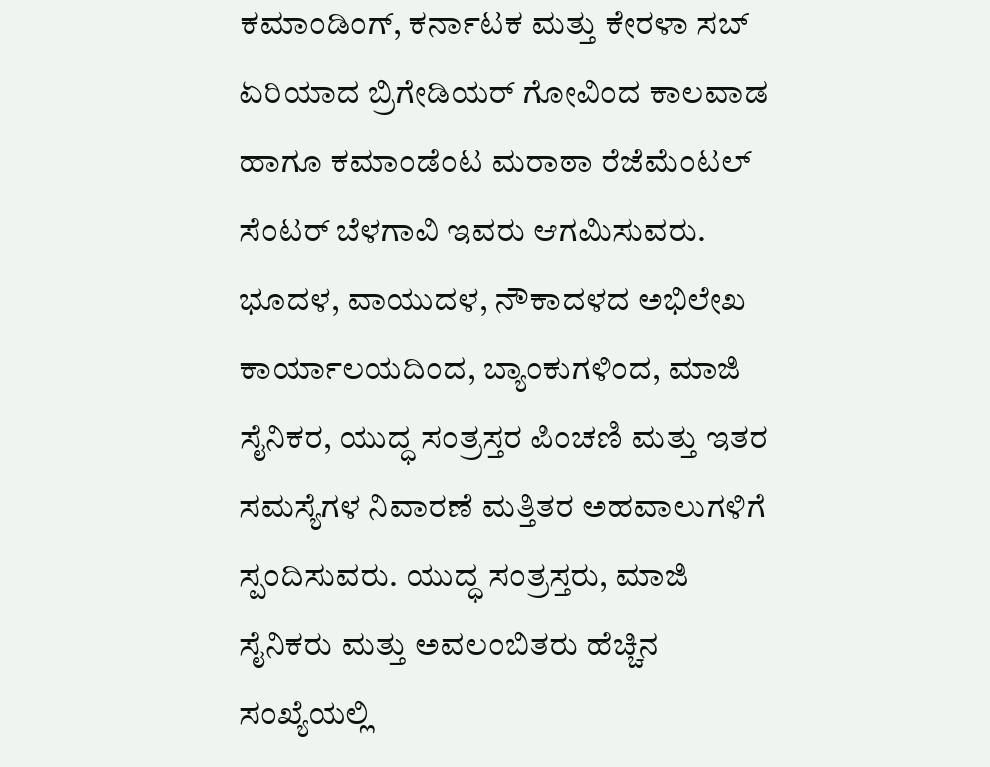ಕಮಾಂಡಿಂಗ್, ಕರ್ನಾಟಕ ಮತ್ತು ಕೇರಳಾ ಸಬ್ ಏರಿಯಾದ ಬ್ರಿಗೇಡಿಯರ್ ಗೋವಿಂದ ಕಾಲವಾಡ ಹಾಗೂ ಕಮಾಂಡೆಂಟ ಮರಾಠಾ ರೆಜೆಮೆಂಟಲ್ ಸೆಂಟರ್ ಬೆಳಗಾವಿ ಇವರು ಆಗಮಿಸುವರು.
ಭೂದಳ, ವಾಯುದಳ, ನೌಕಾದಳದ ಅಭಿಲೇಖ ಕಾರ್ಯಾಲಯದಿಂದ, ಬ್ಯಾಂಕುಗಳಿಂದ, ಮಾಜಿ ಸೈನಿಕರ, ಯುದ್ಧ ಸಂತ್ರಸ್ತರ ಪಿಂಚಣಿ ಮತ್ತು ಇತರ ಸಮಸ್ಯೆಗಳ ನಿವಾರಣೆ ಮತ್ತಿತರ ಅಹವಾಲುಗಳಿಗೆ ಸ್ಪಂದಿಸುವರು. ಯುದ್ಧ ಸಂತ್ರಸ್ತರು, ಮಾಜಿ ಸೈನಿಕರು ಮತ್ತು ಅವಲಂಬಿತರು ಹೆಚ್ಚಿನ ಸಂಖ್ಯೆಯಲ್ಲಿ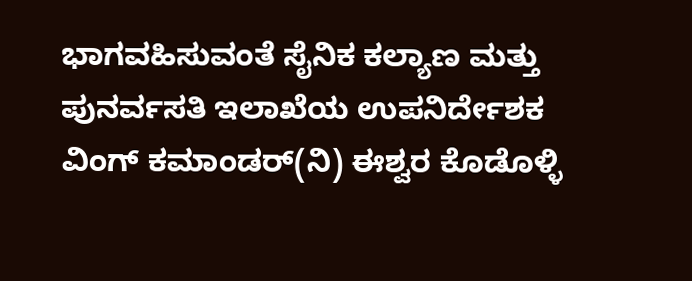ಭಾಗವಹಿಸುವಂತೆ ಸೈನಿಕ ಕಲ್ಯಾಣ ಮತ್ತು ಪುನರ್ವಸತಿ ಇಲಾಖೆಯ ಉಪನಿರ್ದೇಶಕ ವಿಂಗ್ ಕಮಾಂಡರ್(ನಿ) ಈಶ್ವರ ಕೊಡೊಳ್ಳಿ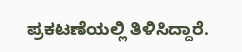ಪ್ರಕಟಣೆಯಲ್ಲಿ ತಿಳಿಸಿದ್ದಾರೆ.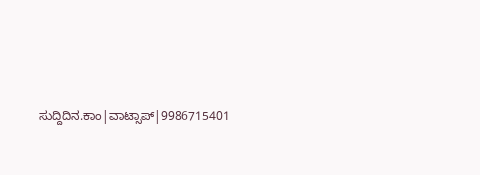ಸುದ್ದಿದಿನ.ಕಾಂ|ವಾಟ್ಸಾಪ್|9986715401